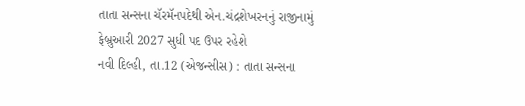તાતા સન્સના ચૅરમૅનપદેથી એન.ચંદ્રશેખરનનું રાજીનામું
ફેબ્રુઆરી 2027 સુધી પદ ઉપર રહેશે
નવી દિલ્હી, તા.12 (એજન્સીસ) : તાતા સન્સના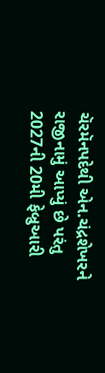ચૅરમૅનપદેથી એન.ચંદ્રશેખરને રાજીનામું આપ્યું છે પરંતુ 2027ની 20મી ફેબ્રુઆરી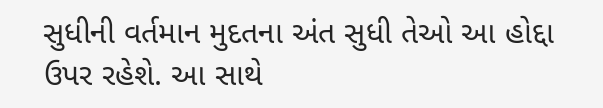સુધીની વર્તમાન મુદતના અંત સુધી તેઓ આ હોદ્દા ઉપર રહેશે. આ સાથે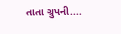તાતા ગ્રુપની....